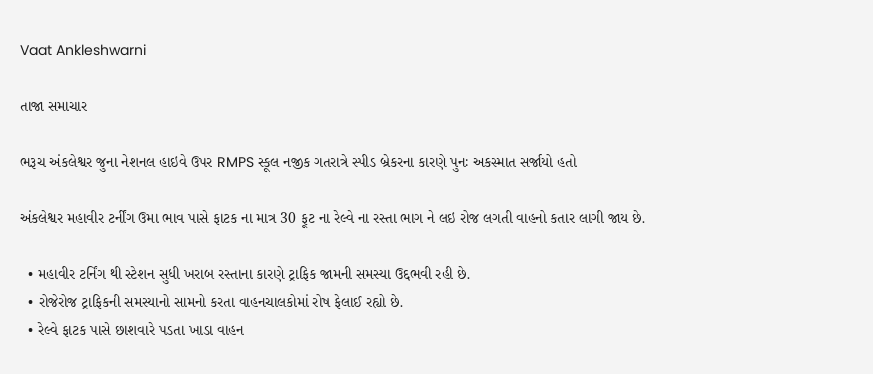Vaat Ankleshwarni

તાજા સમાચાર

ભરૂચ અંકલેશ્વર જુના નેશનલ હાઇવે ઉપર RMPS સ્કૂલ નજીક ગતરાત્રે સ્પીડ બ્રેકરના કારણે પુનઃ અકસ્માત સર્જાયો હતો

અંકલેશ્વર મહાવીર ટર્નીંગ ઉમા ભાવ પાસે ફાટક ના માત્ર 30 ફૂટ ના રેલ્વે ના રસ્તા ભાગ ને લઇ રોજ લગતી વાહનો કતાર લાગી જાય છે.

  • મહાવીર ટર્નિંગ થી સ્ટેશન સુધી ખરાબ રસ્તાના કારણે ટ્રાફિક જામની સમસ્યા ઉદ્દભવી રહી છે.
  • રોજેરોજ ટ્રાફિકની સમસ્યાનો સામનો કરતા વાહનચાલકોમાં રોષ ફેલાઈ રહ્યો છે.
  • રેલ્વે ફાટક પાસે છાશવારે પડતા ખાડા વાહન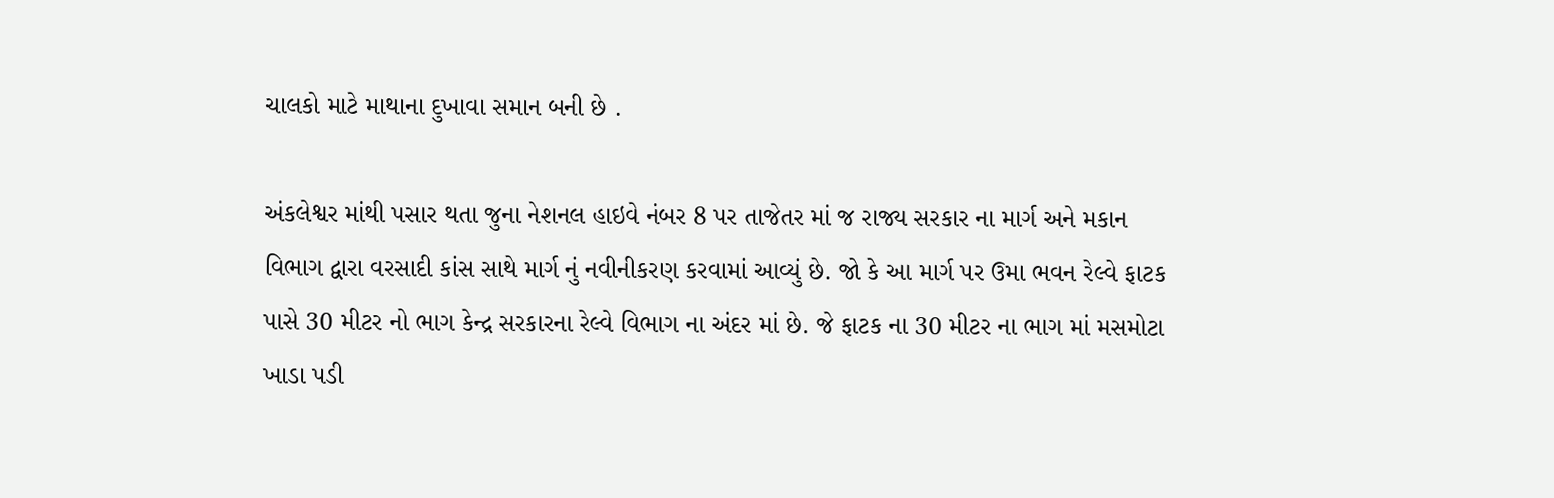ચાલકો માટે માથાના દુખાવા સમાન બની છે .

અંકલેશ્વર માંથી પસાર થતા જુના નેશનલ હાઇવે નંબર 8 પર તાજેતર માં જ રાજ્ય સરકાર ના માર્ગ અને મકાન વિભાગ દ્વારા વરસાદી કાંસ સાથે માર્ગ નું નવીનીકરણ કરવામાં આવ્યું છે. જો કે આ માર્ગ પર ઉમા ભવન રેલ્વે ફાટક પાસે 30 મીટર નો ભાગ કેન્દ્ર સરકારના રેલ્વે વિભાગ ના અંદર માં છે. જે ફાટક ના 30 મીટર ના ભાગ માં મસમોટા ખાડા પડી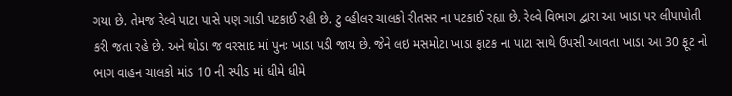ગયા છે. તેમજ રેલ્વે પાટા પાસે પણ ગાડી પટકાઈ રહી છે. ટુ વ્હીલર ચાલકો રીતસર ના પટકાઈ રહ્યા છે. રેલ્વે વિભાગ દ્વારા આ ખાડા પર લીપાપોતી કરી જતા રહે છે. અને થોડા જ વરસાદ માં પુનઃ ખાડા પડી જાય છે. જેને લઇ મસમોટા ખાડા ફાટક ના પાટા સાથે ઉપસી આવતા ખાડા આ 30 ફૂટ નો ભાગ વાહન ચાલકો માંડ 10 ની સ્પીડ માં ધીમે ધીમે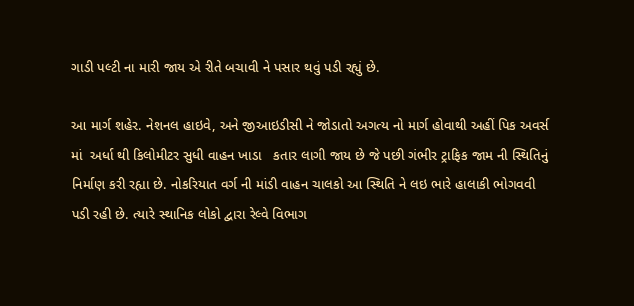ગાડી પલ્ટી ના મારી જાય એ રીતે બચાવી ને પસાર થવું પડી રહ્યું છે.

આ માર્ગ શહેર. નેશનલ હાઇવે, અને જીઆઇડીસી ને જોડાતો અગત્ય નો માર્ગ હોવાથી અહીં પિક અવર્સ માં  અર્ધા થી કિલોમીટર સુધી વાહન ખાડા   કતાર લાગી જાય છે જે પછી ગંભીર ટ્રાફિક જામ ની સ્થિતિનું નિર્માણ કરી રહ્યા છે. નોકરિયાત વર્ગ ની માંડી વાહન ચાલકો આ સ્થિતિ ને લઇ ભારે હાલાકી ભોગવવી પડી રહી છે. ત્યારે સ્થાનિક લોકો દ્વારા રેલ્વે વિભાગ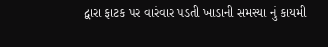દ્વારા ફાટક પર વારંવાર પડતી ખાડાની સમસ્યા નું કાયમી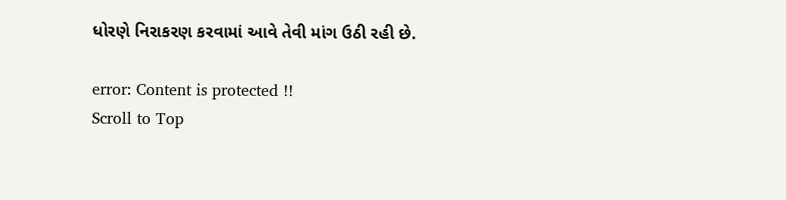ધોરણે નિરાકરણ કરવામાં આવે તેવી માંગ ઉઠી રહી છે.

error: Content is protected !!
Scroll to Top